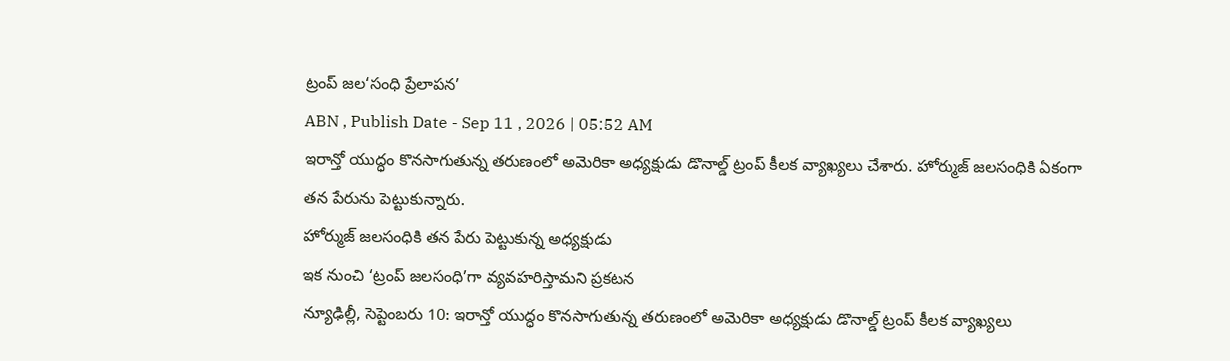ట్రంప్ జల‘సంధి ప్రేలాపన’
ABN , Publish Date - Sep 11 , 2026 | 05:52 AM
ఇరాన్తో యుద్ధం కొనసాగుతున్న తరుణంలో అమెరికా అధ్యక్షుడు డొనాల్డ్ ట్రంప్ కీలక వ్యాఖ్యలు చేశారు. హోర్ముజ్ జలసంధికి ఏకంగా తన పేరును పెట్టుకున్నారు.
హోర్ముజ్ జలసంధికి తన పేరు పెట్టుకున్న అధ్యక్షుడు
ఇక నుంచి ‘ట్రంప్ జలసంధి’గా వ్యవహరిస్తామని ప్రకటన
న్యూఢిల్లీ, సెప్టెంబరు 10: ఇరాన్తో యుద్ధం కొనసాగుతున్న తరుణంలో అమెరికా అధ్యక్షుడు డొనాల్డ్ ట్రంప్ కీలక వ్యాఖ్యలు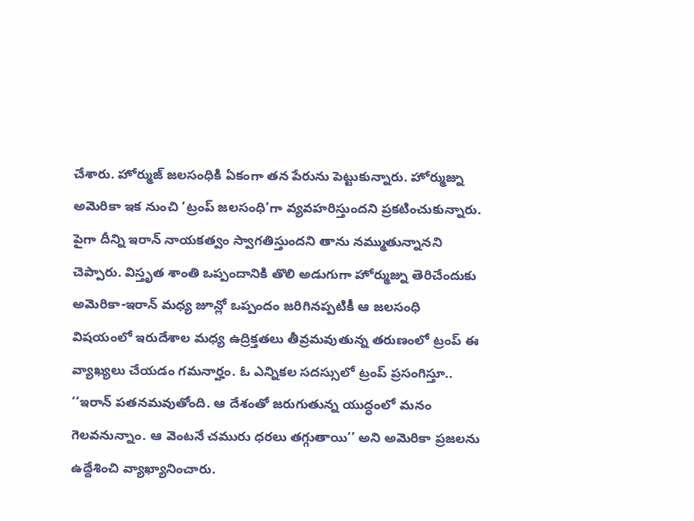చేశారు. హోర్ముజ్ జలసంధికి ఏకంగా తన పేరును పెట్టుకున్నారు. హోర్ముజ్ను అమెరికా ఇక నుంచి ‘ట్రంప్ జలసంధి’గా వ్యవహరిస్తుందని ప్రకటించుకున్నారు. పైగా దీన్ని ఇరాన్ నాయకత్వం స్వాగతిస్తుందని తాను నమ్ముతున్నానని చెప్పారు. విస్తృత శాంతి ఒప్పందానికి తొలి అడుగుగా హోర్ముజ్ను తెరిచేందుకు అమెరికా-ఇరాన్ మధ్య జూన్లో ఒప్పందం జరిగినప్పటికీ ఆ జలసంధి విషయంలో ఇరుదేశాల మధ్య ఉద్రిక్తతలు తీవ్రమవుతున్న తరుణంలో ట్రంప్ ఈ వ్యాఖ్యలు చేయడం గమనార్హం. ఓ ఎన్నికల సదస్సులో ట్రంప్ ప్రసంగిస్తూ.. ‘‘ఇరాన్ పతనమవుతోంది. ఆ దేశంతో జరుగుతున్న యుద్ధంలో మనం గెలవనున్నాం. ఆ వెంటనే చమురు ధరలు తగ్గుతాయి’’ అని అమెరికా ప్రజలను ఉద్దేశించి వ్యాఖ్యానించారు.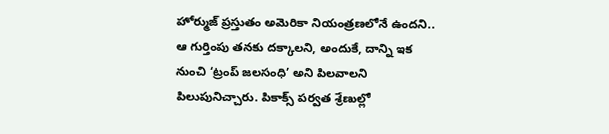హోర్ముజ్ ప్రస్తుతం అమెరికా నియంత్రణలోనే ఉందని.. ఆ గుర్తింపు తనకు దక్కాలని, అందుకే, దాన్ని ఇక నుంచి ‘ట్రంప్ జలసంధి’ అని పిలవాలని పిలుపునిచ్చారు. పికాక్స్ పర్వత శ్రేణుల్లో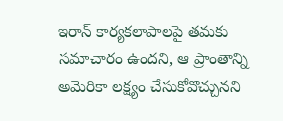ఇరాన్ కార్యకలాపాలపై తమకు సమాచారం ఉందని, ఆ ప్రాంతాన్ని అమెరికా లక్ష్యం చేసుకోవొచ్చునని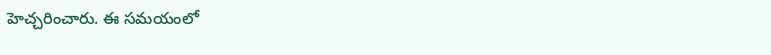హెచ్చరించారు. ఈ సమయంలో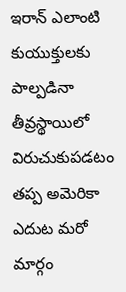ఇరాన్ ఎలాంటి కుయుక్తులకు పాల్పడినా తీవ్రస్థాయిలో విరుచుకుపడటం తప్ప అమెరికా ఎదుట మరో మార్గం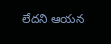లేదని ఆయన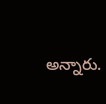అన్నారు.